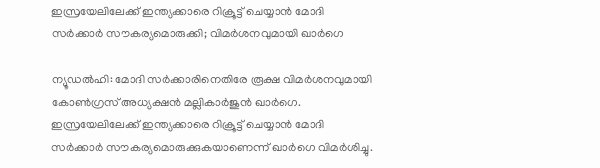ഇസ്രയേലിലേക്ക് ഇന്ത്യക്കാരെ റിക്രൂട്ട് ചെയ്യാൻ മോദി സർക്കാർ സൗകര്യമൊരുക്കി; വിമർശനവുമായി ഖാർഗെ

ന്യൂഡൽഹി: മോദി സർക്കാരിനെതിരേ രൂക്ഷ വിമർശനവുമായി കോൺഗ്രസ് അധ്യക്ഷൻ മല്ലികാർജുൻ ഖാർഗെ. ഇസ്രയേലിലേക്ക് ഇന്ത്യക്കാരെ റിക്രൂട്ട് ചെയ്യാൻ മോദി സർക്കാർ സൗകര്യമൊരുക്കുകയാണെന്ന് ഖാർഗെ വിമർശിച്ചു.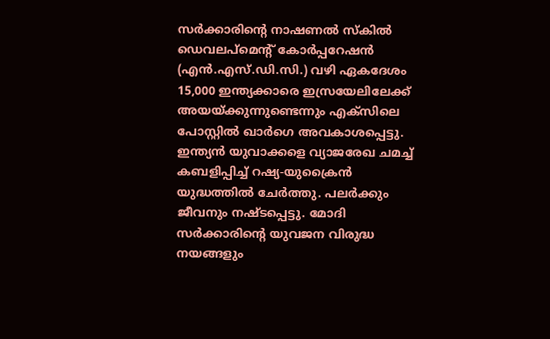സർക്കാരിൻ്റെ നാഷണൽ സ്കിൽ ഡെവലപ്മെൻ്റ് കോർപ്പറേഷൻ (എൻ.എസ്.ഡി.സി.) വഴി ഏകദേശം 15,000 ഇന്ത്യക്കാരെ ഇസ്രയേലിലേക്ക് അയയ്ക്കുന്നുണ്ടെന്നും എക്സിലെ പോസ്റ്റിൽ ഖാർഗെ അവകാശപ്പെട്ടു.
ഇന്ത്യൻ യുവാക്കളെ വ്യാജരേഖ ചമച്ച് കബളിപ്പിച്ച് റഷ്യ-യുക്രൈൻ യുദ്ധത്തിൽ ചേർത്തു. പലർക്കും ജീവനും നഷ്ടപ്പെട്ടു. മോദി സർക്കാരിൻ്റെ യുവജന വിരുദ്ധ നയങ്ങളും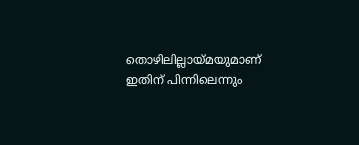തൊഴിലില്ലായ്മയുമാണ് ഇതിന് പിന്നിലെന്നും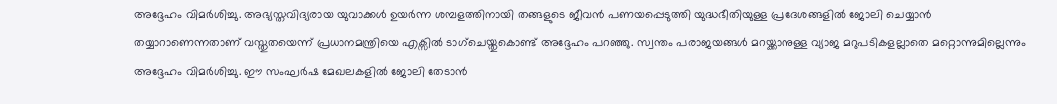അദ്ദേഹം വിമർശിച്ചു. അഭ്യസ്തവിദ്യരായ യുവാക്കൾ ഉയർന്ന ശമ്പളത്തിനായി തങ്ങളുടെ ജീവൻ പണയപ്പെടുത്തി യുദ്ധഭീതിയുള്ള പ്രദേശങ്ങളിൽ ജോലി ചെയ്യാൻ തയ്യാറാണെന്നതാണ് വസ്തുതയെന്ന് പ്രധാനമന്ത്രിയെ എക്സിൽ ടാഗ്ചെയ്തുകൊണ്ട് അദ്ദേഹം പറഞ്ഞു. സ്വന്തം പരാജയങ്ങൾ മറയ്ക്കാനുള്ള വ്യാജ മറുപടികളല്ലാതെ മറ്റൊന്നുമില്ലെന്നും അദ്ദേഹം വിമർശിച്ചു. ഈ സംഘർഷ മേഖലകളിൽ ജോലി തേടാൻ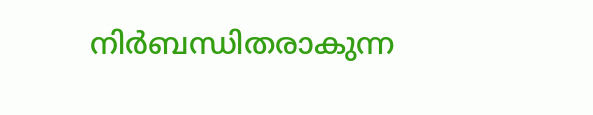നിർബന്ധിതരാകുന്ന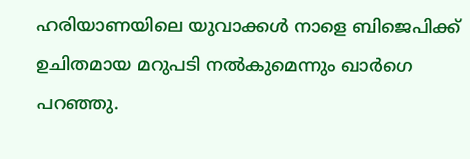ഹരിയാണയിലെ യുവാക്കൾ നാളെ ബിജെപിക്ക് ഉചിതമായ മറുപടി നൽകുമെന്നും ഖാർഗെ പറഞ്ഞു.